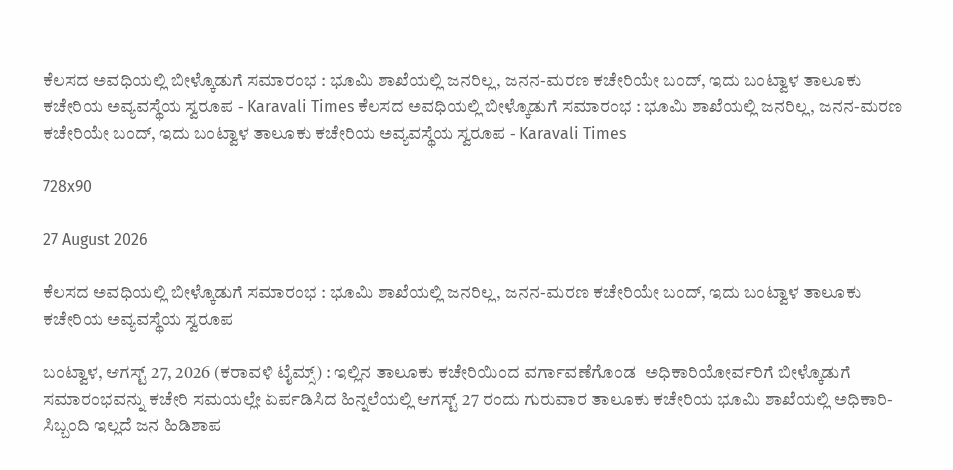ಕೆಲಸದ ಅವಧಿಯಲ್ಲಿ ಬೀಳ್ಕೊಡುಗೆ ಸಮಾರಂಭ : ಭೂಮಿ ಶಾಖೆಯಲ್ಲಿ ಜನರಿಲ್ಲ, ಜನನ-ಮರಣ ಕಚೇರಿಯೇ ಬಂದ್, ಇದು ಬಂಟ್ವಾಳ ತಾಲೂಕು ಕಚೇರಿಯ ಅವ್ಯವಸ್ಥೆಯ ಸ್ವರೂಪ - Karavali Times ಕೆಲಸದ ಅವಧಿಯಲ್ಲಿ ಬೀಳ್ಕೊಡುಗೆ ಸಮಾರಂಭ : ಭೂಮಿ ಶಾಖೆಯಲ್ಲಿ ಜನರಿಲ್ಲ, ಜನನ-ಮರಣ ಕಚೇರಿಯೇ ಬಂದ್, ಇದು ಬಂಟ್ವಾಳ ತಾಲೂಕು ಕಚೇರಿಯ ಅವ್ಯವಸ್ಥೆಯ ಸ್ವರೂಪ - Karavali Times

728x90

27 August 2026

ಕೆಲಸದ ಅವಧಿಯಲ್ಲಿ ಬೀಳ್ಕೊಡುಗೆ ಸಮಾರಂಭ : ಭೂಮಿ ಶಾಖೆಯಲ್ಲಿ ಜನರಿಲ್ಲ, ಜನನ-ಮರಣ ಕಚೇರಿಯೇ ಬಂದ್, ಇದು ಬಂಟ್ವಾಳ ತಾಲೂಕು ಕಚೇರಿಯ ಅವ್ಯವಸ್ಥೆಯ ಸ್ವರೂಪ

ಬಂಟ್ವಾಳ, ಆಗಸ್ಟ್ 27, 2026 (ಕರಾವಳಿ ಟೈಮ್ಸ್) : ಇಲ್ಲಿನ ತಾಲೂಕು ಕಚೇರಿಯಿಂದ ವರ್ಗಾವಣೆಗೊಂಡ  ಅಧಿಕಾರಿಯೋರ್ವರಿಗೆ ಬೀಳ್ಕೊಡುಗೆ ಸಮಾರಂಭವನ್ನು ಕಚೇರಿ ಸಮಯಲ್ಲೇ ಏರ್ಪಡಿಸಿದ ಹಿನ್ನಲೆಯಲ್ಲಿ ಆಗಸ್ಟ್ 27 ರಂದು ಗುರುವಾರ ತಾಲೂಕು ಕಚೇರಿಯ ಭೂಮಿ ಶಾಖೆಯಲ್ಲಿ ಅಧಿಕಾರಿ-ಸಿಬ್ಬಂದಿ ಇಲ್ಲದೆ ಜನ ಹಿಡಿಶಾಪ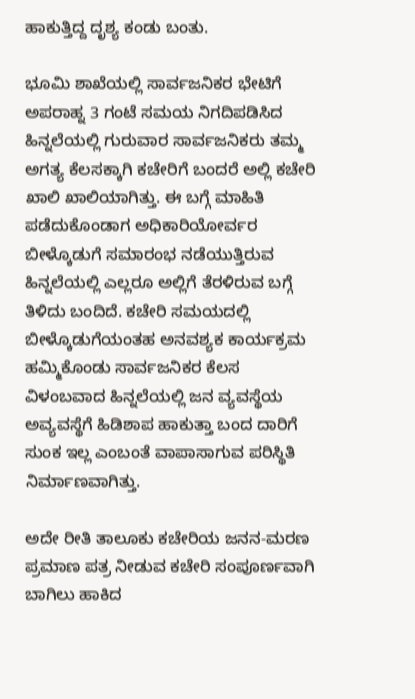ಹಾಕುತ್ತಿದ್ದ ದೃಶ್ಯ ಕಂಡು ಬಂತು.

ಭೂಮಿ ಶಾಖೆಯಲ್ಲಿ ಸಾರ್ವಜನಿಕರ ಭೇಟಿಗೆ ಅಪರಾಹ್ನ 3 ಗಂಟೆ ಸಮಯ ನಿಗದಿಪಡಿಸಿದ ಹಿನ್ನಲೆಯಲ್ಲಿ ಗುರುವಾರ ಸಾರ್ವಜನಿಕರು ತಮ್ಮ ಅಗತ್ಯ ಕೆಲಸಕ್ಕಾಗಿ ಕಚೇರಿಗೆ ಬಂದರೆ ಅಲ್ಲಿ ಕಚೇರಿ ಖಾಲಿ ಖಾಲಿಯಾಗಿತ್ತು. ಈ ಬಗ್ಗೆ ಮಾಹಿತಿ ಪಡೆದುಕೊಂಡಾಗ ಅಧಿಕಾರಿಯೋರ್ವರ ಬೀಳ್ಕೊಡುಗೆ ಸಮಾರಂಭ ನಡೆಯುತ್ತಿರುವ ಹಿನ್ನಲೆಯಲ್ಲಿ ಎಲ್ಲರೂ ಅಲ್ಲಿಗೆ ತೆರಳಿರುವ ಬಗ್ಗೆ ತಿಳಿದು ಬಂದಿದೆ. ಕಚೇರಿ ಸಮಯದಲ್ಲಿ ಬೀಳ್ಕೊಡುಗೆಯಂತಹ ಅನವಶ್ಯಕ ಕಾರ್ಯಕ್ರಮ ಹಮ್ಮಿಕೊಂಡು ಸಾರ್ವಜನಿಕರ ಕೆಲಸ ವಿಳಂಬವಾದ ಹಿನ್ನಲೆಯಲ್ಲಿ ಜನ ವ್ಯವಸ್ಥೆಯ ಅವ್ಯವಸ್ಥೆಗೆ ಹಿಡಿಶಾಪ ಹಾಕುತ್ತಾ ಬಂದ ದಾರಿಗೆ ಸುಂಕ ಇಲ್ಲ ಎಂಬಂತೆ ವಾಪಾಸಾಗುವ ಪರಿಸ್ಥಿತಿ ನಿರ್ಮಾಣವಾಗಿತ್ತು.

ಅದೇ ರೀತಿ ತಾಲೂಕು ಕಚೇರಿಯ ಜನನ-ಮರಣ ಪ್ರಮಾಣ ಪತ್ರ ನೀಡುವ ಕಚೇರಿ ಸಂಪೂರ್ಣವಾಗಿ ಬಾಗಿಲು ಹಾಕಿದ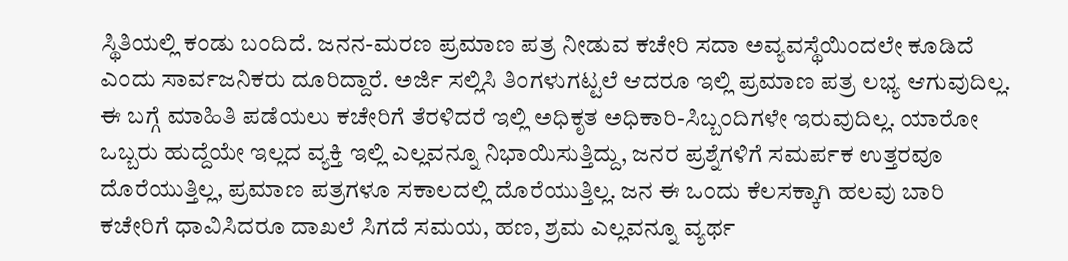ಸ್ಥಿತಿಯಲ್ಲಿ ಕಂಡು ಬಂದಿದೆ. ಜನನ-ಮರಣ ಪ್ರಮಾಣ ಪತ್ರ ನೀಡುವ ಕಚೇರಿ ಸದಾ ಅವ್ಯವಸ್ಥೆಯಿಂದಲೇ ಕೂಡಿದೆ ಎಂದು ಸಾರ್ವಜನಿಕರು ದೂರಿದ್ದಾರೆ. ಅರ್ಜಿ ಸಲ್ಲಿಸಿ ತಿಂಗಳುಗಟ್ಟಲೆ ಆದರೂ ಇಲ್ಲಿ ಪ್ರಮಾಣ ಪತ್ರ ಲಭ್ಯ ಆಗುವುದಿಲ್ಲ. ಈ ಬಗ್ಗೆ ಮಾಹಿತಿ ಪಡೆಯಲು ಕಚೇರಿಗೆ ತೆರಳಿದರೆ ಇಲ್ಲಿ ಅಧಿಕೃತ ಅಧಿಕಾರಿ-ಸಿಬ್ಬಂದಿಗಳೇ ಇರುವುದಿಲ್ಲ. ಯಾರೋ ಒಬ್ಬರು ಹುದ್ದೆಯೇ ಇಲ್ಲದ ವ್ಯಕ್ತಿ ಇಲ್ಲಿ ಎಲ್ಲವನ್ನೂ ನಿಭಾಯಿಸುತ್ತಿದ್ದು, ಜನರ ಪ್ರಶ್ನೆಗಳಿಗೆ ಸಮರ್ಪಕ ಉತ್ತರವೂ ದೊರೆಯುತ್ತಿಲ್ಲ, ಪ್ರಮಾಣ ಪತ್ರಗಳೂ ಸಕಾಲದಲ್ಲಿ ದೊರೆಯುತ್ತಿಲ್ಲ. ಜನ ಈ ಒಂದು ಕೆಲಸಕ್ಕಾಗಿ ಹಲವು ಬಾರಿ ಕಚೇರಿಗೆ ಧಾವಿಸಿದರೂ ದಾಖಲೆ ಸಿಗದೆ ಸಮಯ, ಹಣ, ಶ್ರಮ ಎಲ್ಲವನ್ನೂ ವ್ಯರ್ಥ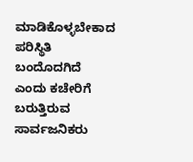ಮಾಡಿಕೊಳ್ಳಬೇಕಾದ ಪರಿಸ್ಥಿತಿ ಬಂದೊದಗಿದೆ ಎಂದು ಕಚೇರಿಗೆ ಬರುತ್ತಿರುವ ಸಾರ್ವಜನಿಕರು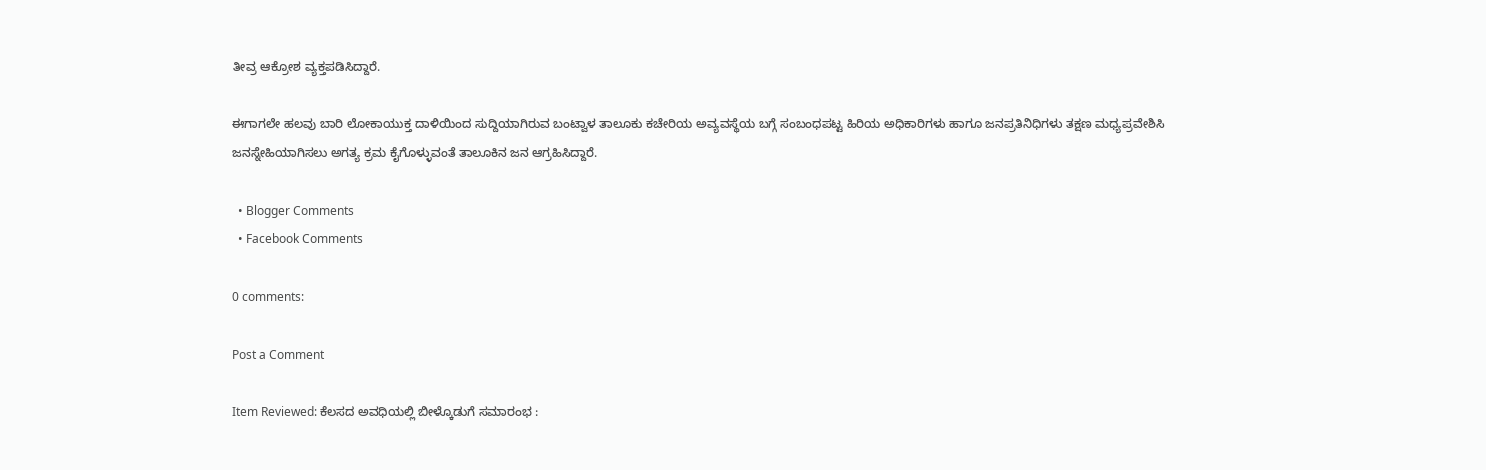ತೀವ್ರ ಆಕ್ರೋಶ ವ್ಯಕ್ತಪಡಿಸಿದ್ದಾರೆ.

ಈಗಾಗಲೇ ಹಲವು ಬಾರಿ ಲೋಕಾಯುಕ್ತ ದಾಳಿಯಿಂದ ಸುದ್ದಿಯಾಗಿರುವ ಬಂಟ್ವಾಳ ತಾಲೂಕು ಕಚೇರಿಯ ಅವ್ಯವಸ್ಥೆಯ ಬಗ್ಗೆ ಸಂಬಂಧಪಟ್ಟ ಹಿರಿಯ ಅಧಿಕಾರಿಗಳು ಹಾಗೂ ಜನಪ್ರತಿನಿಧಿಗಳು ತಕ್ಷಣ ಮಧ್ಯಪ್ರವೇಶಿಸಿ ಜನಸ್ನೇಹಿಯಾಗಿಸಲು ಅಗತ್ಯ ಕ್ರಮ ಕೈಗೊಳ್ಳುವಂತೆ ತಾಲೂಕಿನ ಜನ ಆಗ್ರಹಿಸಿದ್ದಾರೆ.

  • Blogger Comments
  • Facebook Comments

0 comments:

Post a Comment

Item Reviewed: ಕೆಲಸದ ಅವಧಿಯಲ್ಲಿ ಬೀಳ್ಕೊಡುಗೆ ಸಮಾರಂಭ :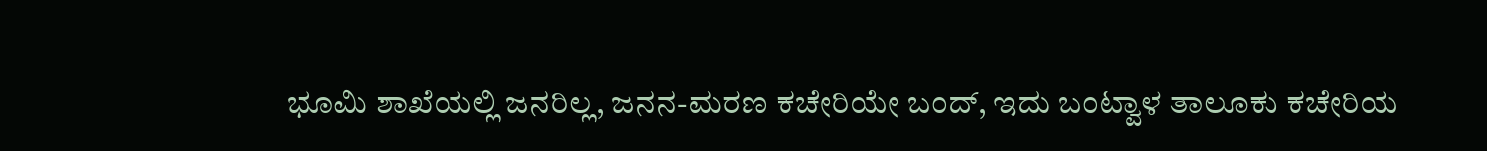ಭೂಮಿ ಶಾಖೆಯಲ್ಲಿ ಜನರಿಲ್ಲ, ಜನನ-ಮರಣ ಕಚೇರಿಯೇ ಬಂದ್, ಇದು ಬಂಟ್ವಾಳ ತಾಲೂಕು ಕಚೇರಿಯ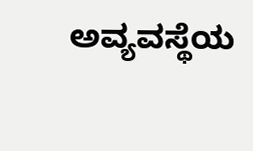ಅವ್ಯವಸ್ಥೆಯ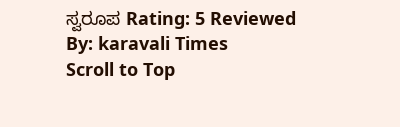ಸ್ವರೂಪ Rating: 5 Reviewed By: karavali Times
Scroll to Top